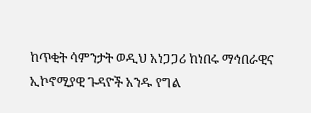ከጥቂት ሳምንታት ወዲህ አነጋጋሪ ከነበሩ ማኅበራዊና ኢኮኖሚያዊ ጉዳዮች አንዱ የግል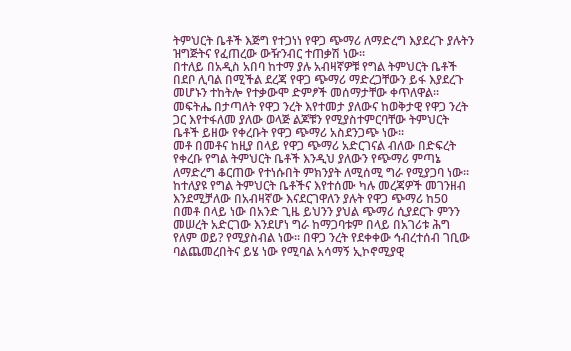ትምህርት ቤቶች እጅግ የተጋነነ የዋጋ ጭማሪ ለማድረግ እያደረጉ ያሉትን ዝግጅትና የፈጠረው ውዥንብር ተጠቃሽ ነው፡፡
በተለይ በአዲስ አበባ ከተማ ያሉ አብዛኛዎቹ የግል ትምህርት ቤቶች በደቦ ሊባል በሚችል ደረጃ የዋጋ ጭማሪ ማድረጋቸውን ይፋ እያደረጉ መሆኑን ተከትሎ የተቃውሞ ድምፆች መሰማታቸው ቀጥለዋል፡፡
መፍትሔ በታጣለት የዋጋ ንረት እየተመታ ያለውና ከወቅታዊ የዋጋ ንረት ጋር እየተፋለመ ያለው ወላጅ ልጆቹን የሚያስተምርባቸው ትምህርት ቤቶች ይዘው የቀረቡት የዋጋ ጭማሪ አስደንጋጭ ነው፡፡
መቶ በመቶና ከዚያ በላይ የዋጋ ጭማሪ አድርገናል ብለው በድፍረት የቀረቡ የግል ትምህርት ቤቶች እንዲህ ያለውን የጭማሪ ምጣኔ ለማድረግ ቆርጠው የተነሱበት ምክንያት ለሚሰሚ ግራ የሚያጋባ ነው፡፡
ከተለያዩ የግል ትምህርት ቤቶችና እየተሰሙ ካሉ መረጃዎች መገንዘብ እንደሚቻለው በአብዛኛው እናደርገዋለን ያሉት የዋጋ ጭማሪ ከ50 በመቶ በላይ ነው በአንድ ጊዜ ይህንን ያህል ጭማሪ ሲያደርጉ ምንን መሠረት አድርገው እንደሆነ ግራ ከማጋባቱም በላይ በአገሪቱ ሕግ የለም ወይ? የሚያስብል ነው፡፡ በዋጋ ንረት የደቀቀው ኅብረተሰብ ገቢው ባልጨመረበትና ይሄ ነው የሚባል አሳማኝ ኢኮኖሚያዊ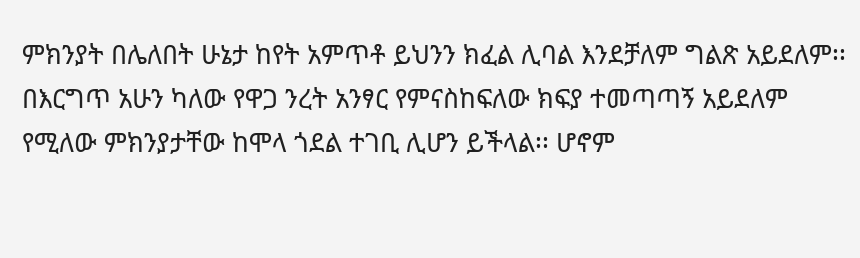ምክንያት በሌለበት ሁኔታ ከየት አምጥቶ ይህንን ክፈል ሊባል እንደቻለም ግልጽ አይደለም፡፡
በእርግጥ አሁን ካለው የዋጋ ንረት አንፃር የምናስከፍለው ክፍያ ተመጣጣኝ አይደለም የሚለው ምክንያታቸው ከሞላ ጎደል ተገቢ ሊሆን ይችላል፡፡ ሆኖም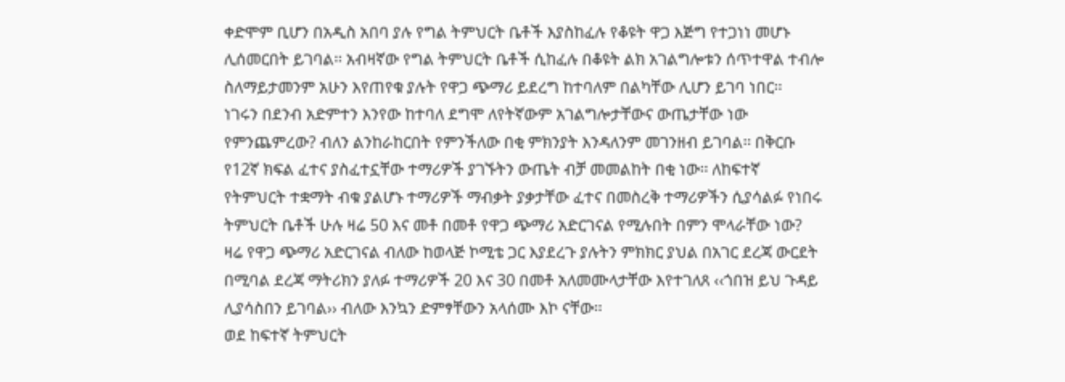ቀድሞም ቢሆን በአዲስ አበባ ያሉ የግል ትምህርት ቤቶች እያስከፈሉ የቆዩት ዋጋ እጅግ የተጋነነ መሆኑ ሊሰመርበት ይገባል፡፡ አብዛኛው የግል ትምህርት ቤቶች ሲከፈሉ በቆዩት ልክ አገልግሎቱን ሰጥተዋል ተብሎ ስለማይታመንም አሁን እየጠየቁ ያሉት የዋጋ ጭማሪ ይደረግ ከተባለም በልካቸው ሊሆን ይገባ ነበር፡፡
ነገሩን በደንብ አድምተን እንየው ከተባለ ደግሞ ለየትኛውም አገልግሎታቸውና ውጤታቸው ነው የምንጨምረው? ብለን ልንከራከርበት የምንችለው በቂ ምክንያት እንዳለንም መገንዘብ ይገባል፡፡ በቅርቡ የ12ኛ ክፍል ፈተና ያስፈተኗቸው ተማሪዎች ያገኙትን ውጤት ብቻ መመልከት በቂ ነው፡፡ ለከፍተኛ የትምህርት ተቋማት ብቁ ያልሆኑ ተማሪዎች ማብቃት ያቃታቸው ፈተና በመስረቅ ተማሪዎችን ሲያሳልፉ የነበሩ ትምህርት ቤቶች ሁሉ ዛሬ 50 እና መቶ በመቶ የዋጋ ጭማሪ አድርገናል የሚሉበት በምን ሞላራቸው ነው?
ዛሬ የዋጋ ጭማሪ አድርገናል ብለው ከወላጅ ኮሚቴ ጋር እያደረጉ ያሉትን ምክክር ያህል በአገር ደረጃ ውርደት በሚባል ደረጃ ማትሪክን ያለፉ ተማሪዎች 20 እና 30 በመቶ አለመሙላታቸው እየተገለጸ ‹‹ጎበዝ ይህ ጉዳይ ሊያሳስበን ይገባል›› ብለው እንኳን ድምፃቸውን አላሰሙ እኮ ናቸው፡፡
ወደ ከፍተኛ ትምህርት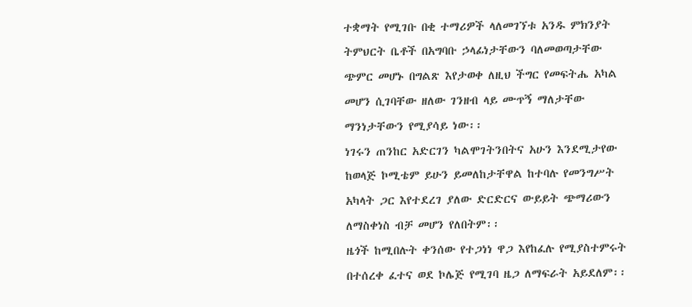ተቋማት የሚገቡ በቂ ተማሪዎች ላለመገኘቱ አንዱ ምክንያት ትምህርት ቤቶች በአግባቡ ኃላፊነታቸውን ባለመወጣታቸው ጭምር መሆኑ በግልጽ እየታወቀ ለዚህ ችግር የመፍትሔ አካል መሆን ሲገባቸው ዘለው ገንዘብ ላይ ሙጥኝ ማለታቸው ማንነታቸውን የሚያሳይ ነው፡፡
ነገሩን ጠንከር አድርገን ካልሞገትንበትና አሁን እንደሚታየው ከወላጅ ኮሚቴም ይሁን ይመለከታቸዋል ከተባሉ የመንግሥት አካላት ጋር እየተደረገ ያለው ድርድርና ውይይት ጭማሪውን ለማስቀነስ ብቻ መሆን የለበትም፡፡
ዜጎች ከሚበሉት ቀንሰው የተጋነነ ዋጋ እየከፈሉ የሚያስተምሩት በተሰረቀ ፈተና ወደ ኮሌጅ የሚገባ ዜጋ ለማፍራት አይደለም፡፡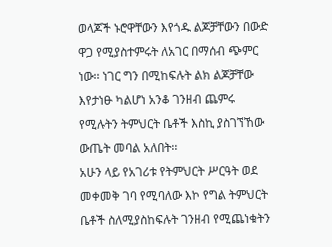ወላጆች ኑሮዋቸውን እየጎዱ ልጆቻቸውን በውድ ዋጋ የሚያስተምሩት ለአገር በማሰብ ጭምር ነው፡፡ ነገር ግን በሚከፍሉት ልክ ልጆቻቸው እየታነፁ ካልሆነ አንቆ ገንዘብ ጨምሩ የሚሉትን ትምህርት ቤቶች እስኪ ያስገኘኸው ውጤት መባል አለበት፡፡
አሁን ላይ የአገሪቱ የትምህርት ሥርዓት ወደ መቀመቅ ገባ የሚባለው እኮ የግል ትምህርት ቤቶች ስለሚያስከፍሉት ገንዘብ የሚጨነቁትን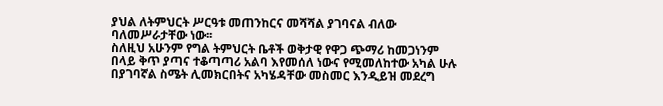ያህል ለትምህርት ሥርዓቱ መጠንከርና መሻሻል ያገባናል ብለው ባለመሥራታቸው ነው፡፡
ስለዚህ አሁንም የግል ትምህርት ቤቶች ወቅታዊ የዋጋ ጭማሪ ከመጋነንም በላይ ቅጥ ያጣና ተቆጣጣሪ አልባ እየመሰለ ነውና የሚመለከተው አካል ሁሉ በያገባኛል ስሜት ሊመክርበትና አካሄዳቸው መስመር እንዲይዝ መደረግ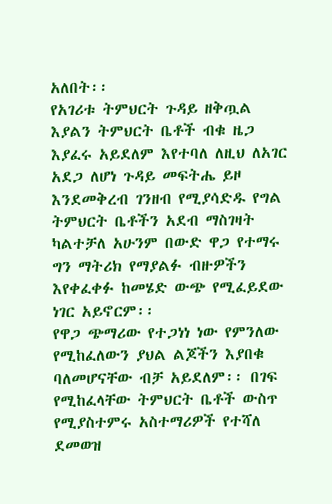አለበት፡፡
የአገሪቱ ትምህርት ጉዳይ ዘቅጧል እያልን ትምህርት ቤቶች ብቁ ዜጋ እያፈሩ አይደለም እየተባለ ለዚህ ለአገር አደጋ ለሆነ ጉዳይ መፍትሔ ይዞ እንደመቅረብ ገንዘብ የሚያሳድዱ የግል ትምህርት ቤቶችን አደብ ማስገዛት ካልተቻለ አሁንም በውድ ዋጋ የተማሩ ግን ማትሪክ የማያልፉ ብዙዎችን እየቀፈቀፉ ከመሄድ ውጭ የሚፈይደው ነገር አይኖርም፡፡
የዋጋ ጭማሪው የተጋነነ ነው የምንለው የሚከፈለውን ያህል ልጆችን እያበቁ ባለመሆናቸው ብቻ አይደለም፡፡ በገፍ የሚከፈላቸው ትምህርት ቤቶች ውስጥ የሚያስተምሩ አስተማሪዎች የተሻለ ደመወዝ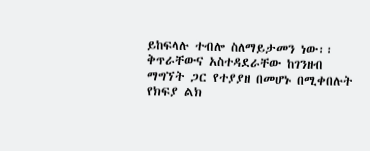ይከፍላሉ ተብሎ ስለማይታመን ነው፡፡
ቅጥራቸውና አስተዳደራቸው ከገንዘብ ማግኘት ጋር የተያያዘ በመሆኑ በሚቀበሉት የክፍያ ልክ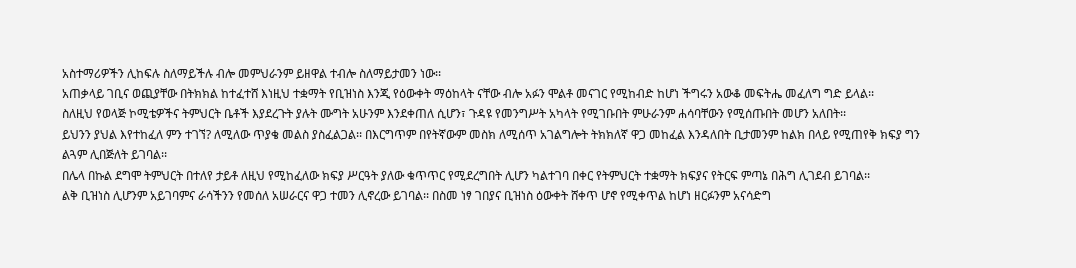አስተማሪዎችን ሊከፍሉ ስለማይችሉ ብሎ መምህራንም ይዘዋል ተብሎ ስለማይታመን ነው፡፡
አጠቃላይ ገቢና ወጪያቸው በትክክል ከተፈተሸ እነዚህ ተቋማት የቢዝነስ እንጂ የዕውቀት ማዕከላት ናቸው ብሎ አፉን ሞልቶ መናገር የሚከብድ ከሆነ ችግሩን አውቆ መፍትሔ መፈለግ ግድ ይላል፡፡
ስለዚህ የወላጅ ኮሚቴዎችና ትምህርት ቤቶች እያደረጉት ያሉት ሙግት አሁንም እንደቀጠለ ሲሆን፣ ጉዳዩ የመንግሥት አካላት የሚገቡበት ምሁራንም ሐሳባቸውን የሚሰጡበት መሆን አለበት፡፡
ይህንን ያህል እየተከፈለ ምን ተገኘ? ለሚለው ጥያቄ መልስ ያስፈልጋል፡፡ በእርግጥም በየትኛውም መስክ ለሚሰጥ አገልግሎት ትክክለኛ ዋጋ መከፈል እንዳለበት ቢታመንም ከልክ በላይ የሚጠየቅ ክፍያ ግን ልጓም ሊበጅለት ይገባል፡፡
በሌላ በኩል ደግሞ ትምህርት በተለየ ታይቶ ለዚህ የሚከፈለው ክፍያ ሥርዓት ያለው ቁጥጥር የሚደረግበት ሊሆን ካልተገባ በቀር የትምህርት ተቋማት ክፍያና የትርፍ ምጣኔ በሕግ ሊገደብ ይገባል፡፡
ልቅ ቢዝነስ ሊሆንም አይገባምና ራሳችንን የመሰለ አሠራርና ዋጋ ተመን ሊኖረው ይገባል፡፡ በስመ ነፃ ገበያና ቢዝነስ ዕውቀት ሸቀጥ ሆኖ የሚቀጥል ከሆነ ዘርፉንም አናሳድግ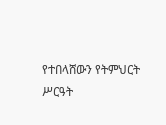የተበላሸውን የትምህርት ሥርዓት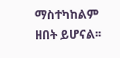ማስተካከልም ዘበት ይሆናል፡፡